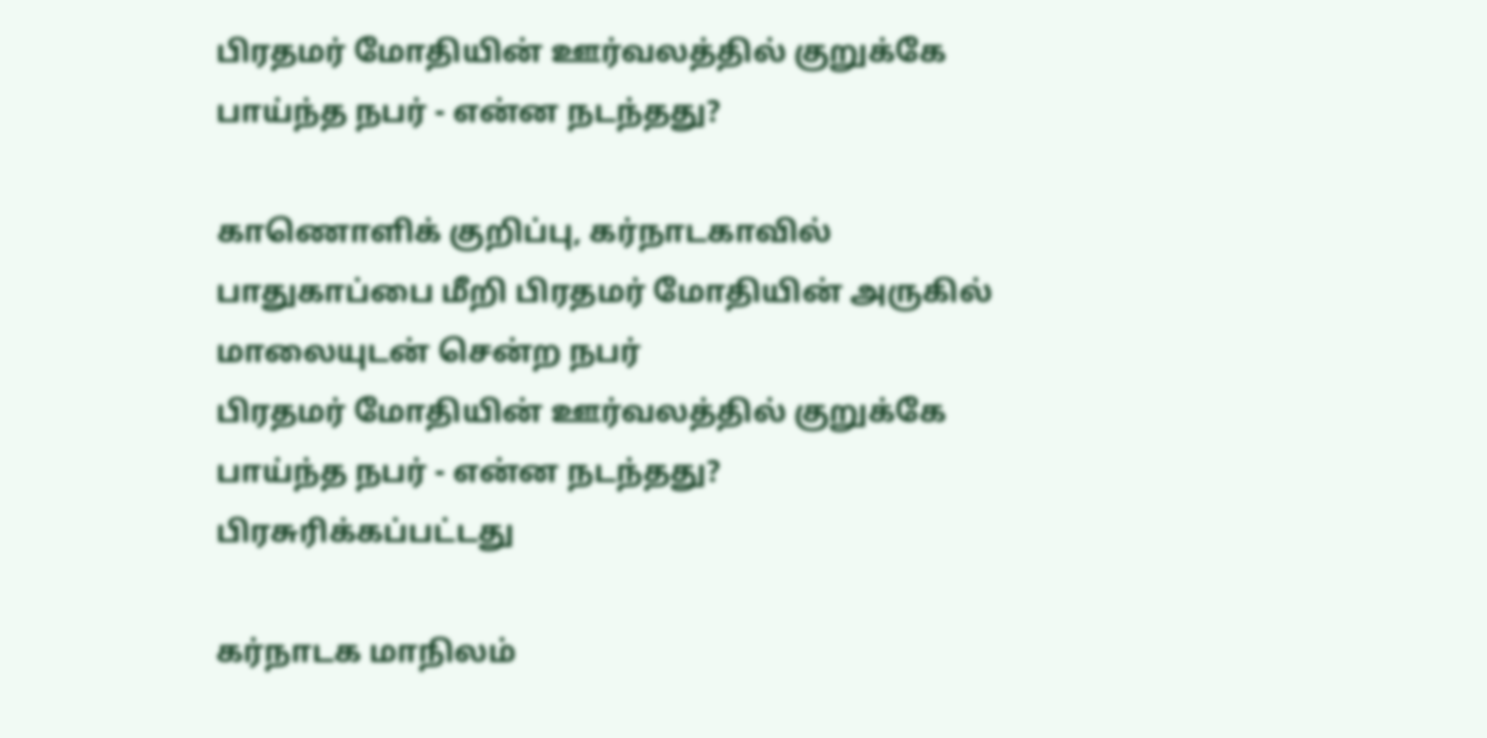பிரதமர் மோதியின் ஊர்வலத்தில் குறுக்கே பாய்ந்த நபர் - என்ன நடந்தது?

காணொளிக் குறிப்பு, கர்நாடகாவில் பாதுகாப்பை மீறி பிரதமர் மோதியின் அருகில் மாலையுடன் சென்ற நபர்
பிரதமர் மோதியின் ஊர்வலத்தில் குறுக்கே பாய்ந்த நபர் - என்ன நடந்தது?
பிரசுரிக்கப்பட்டது

கர்நாடக மாநிலம்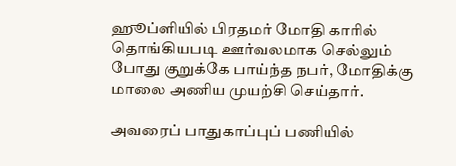ஹூப்ளியில் பிரதமர் மோதி காரில் தொங்கியபடி ஊர்வலமாக செல்லும் போது குறுக்கே பாய்ந்த நபர், மோதிக்கு மாலை அணிய முயற்சி செய்தார்.

அவரைப் பாதுகாப்புப் பணியில்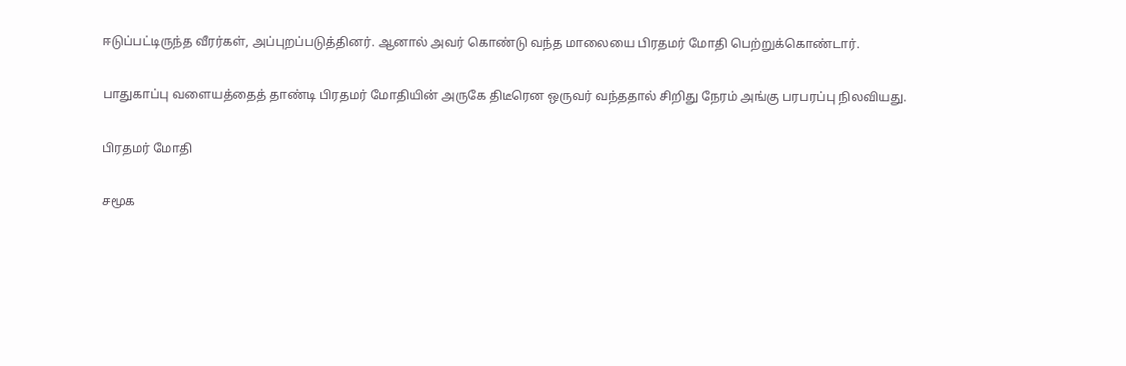ஈடுப்பட்டிருந்த வீரர்கள், அப்புறப்படுத்தினர். ஆனால் அவர் கொண்டு வந்த மாலையை பிரதமர் மோதி பெற்றுக்கொண்டார்.

பாதுகாப்பு வளையத்தைத் தாண்டி பிரதமர் மோதியின் அருகே திடீரென ஒருவர் வந்ததால் சிறிது நேரம் அங்கு பரபரப்பு நிலவியது.

பிரதமர் மோதி

சமூக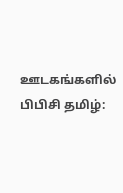ஊடகங்களில் பிபிசி தமிழ்: